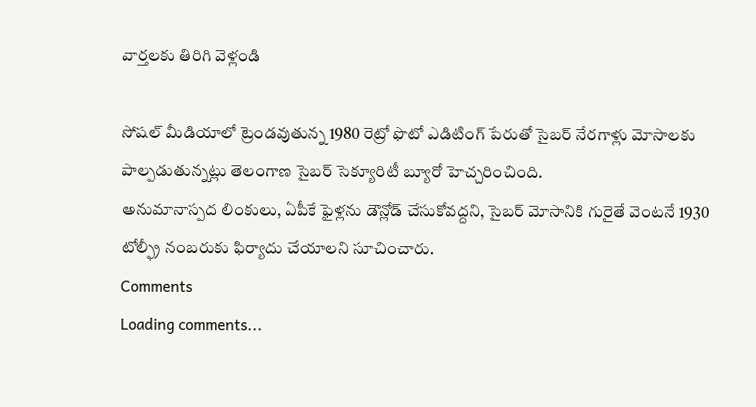వార్తలకు తిరిగి వెళ్లండి

సోషల్ మీడియాలో ట్రెండవుతున్న 1980 రెట్రో ఫొటో ఎడిటింగ్ పేరుతో సైబర్ నేరగాళ్లు మోసాలకు పాల్పడుతున్నట్లు తెలంగాణ సైబర్ సెక్యూరిటీ బ్యూరో హెచ్చరించింది.
అనుమానాస్పద లింకులు, ఏపీకే ఫైళ్లను డౌన్లోడ్ చేసుకోవద్దని, సైబర్ మోసానికి గురైతే వెంటనే 1930 టోల్ఫ్రీ నంబరుకు ఫిర్యాదు చేయాలని సూచించారు.
Comments
Loading comments...